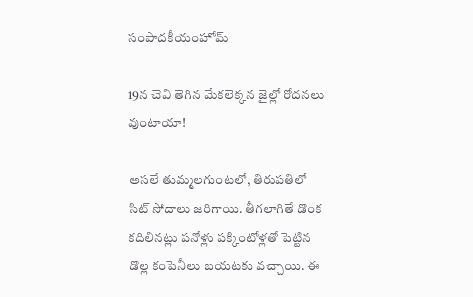సంపాదకీయంహోమ్

19న చెవి తెగిన మేకలెక్కన జైల్లో రోదనలు వుంటాయా!

అసలే తుమ్మలగుంటలో, తిరుపతిలో సిట్ సోదాలు జరిగాయి. తీగలాగితే డొంక కదిలినట్లు పనోళ్లు పక్కింటోళ్లతో పెట్టిన డొల్ల కంపెనీలు బయటకు వచ్చాయి. ఈ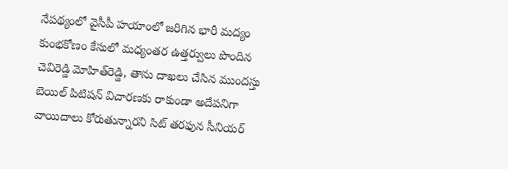నేపథ్యంలో వైసీపీ హయాంలో జరిగిన భారీ మద్యం కుంభకోణం కేసులో మధ్యంతర ఉత్తర్వులు పొందిన చెవిరెడ్డి మోహిత్‌రెడ్డి, తాను దాఖలు చేసిన ముందస్తు బెయిల్‌ పిటిషన్‌ విచారణకు రాకుండా అదేపనిగా వాయిదాలు కోరుతున్నారని సిట్‌ తరఫున సీనియర్‌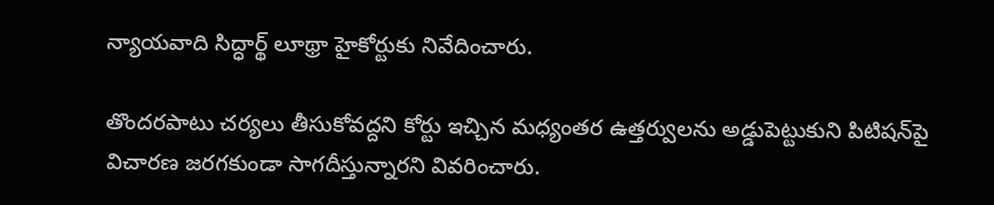న్యాయవాది సిద్ధార్థ్‌ లూథ్రా హైకోర్టుకు నివేదించారు.

తొందరపాటు చర్యలు తీసుకోవద్దని కోర్టు ఇచ్చిన మధ్యంతర ఉత్తర్వులను అడ్డుపెట్టుకుని పిటిషన్‌పై విచారణ జరగకుండా సాగదీస్తున్నారని వివరించారు.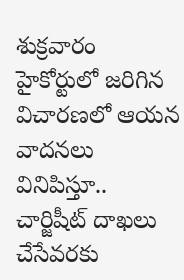శుక్రవారం హైకోర్టులో జరిగిన విచారణలో ఆయన వాదనలు వినిపిస్తూ.. చార్జిషీట్‌ దాఖలు చేసేవరకు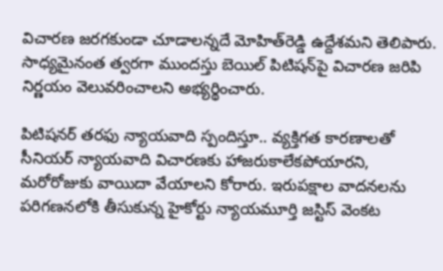విచారణ జరగకుండా చూడాలన్నదే మోహిత్‌రెడ్డి ఉద్దేశమని తెలిపారు. సాధ్యమైనంత త్వరగా ముందస్తు బెయిల్‌ పిటిషన్‌పై విచారణ జరిపి నిర్ణయం వెలువరించాలని అభ్యర్థించారు.

పిటిషనర్‌ తరఫు న్యాయవాది స్పందిస్తూ.. వ్యక్తిగత కారణాలతో సీనియర్‌ న్యాయవాది విచారణకు హాజరుకాలేకపోయారని, మరోరోజుకు వాయిదా వేయాలని కోరారు. ఇరుపక్షాల వాదనలను పరిగణనలోకి తీసుకున్న హైకోర్టు న్యాయమూర్తి జస్టిస్‌ వెంకట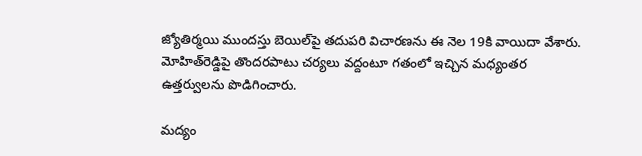జ్యోతిర్మయి ముందస్తు బెయిల్‌పై తదుపరి విచారణను ఈ నెల 19కి వాయిదా వేశారు. మోహిత్‌రెడ్డిపై తొందరపాటు చర్యలు వద్దంటూ గతంలో ఇచ్చిన మధ్యంతర ఉత్తర్వులను పొడిగించారు.

మద్యం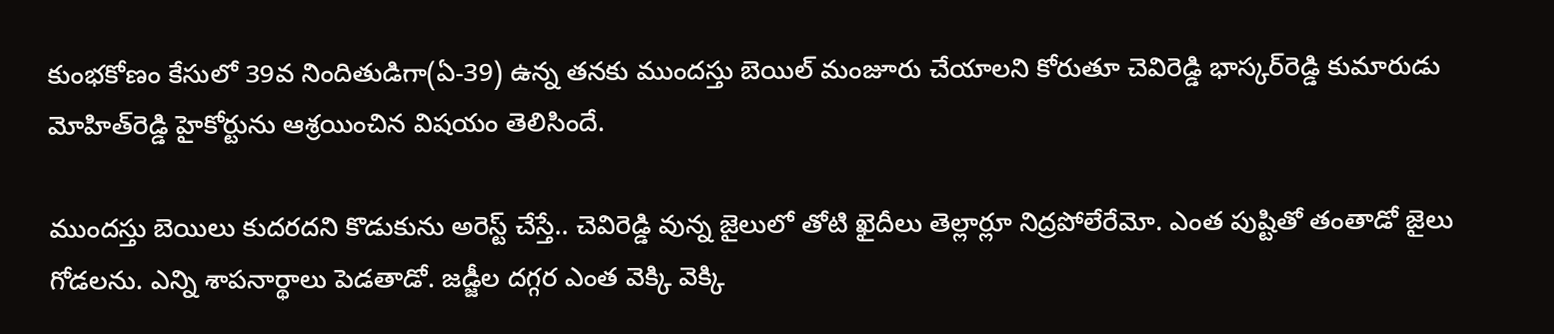కుంభకోణం కేసులో 39వ నిందితుడిగా(ఏ-39) ఉన్న తనకు ముందస్తు బెయిల్‌ మంజూరు చేయాలని కోరుతూ చెవిరెడ్డి భాస్కర్‌రెడ్డి కుమారుడు మోహిత్‌రెడ్డి హైకోర్టును ఆశ్రయించిన విషయం తెలిసిందే.

ముందస్తు బెయిలు కుదరదని కొడుకును అరెస్ట్ చేస్తే.. చెవిరెడ్డి వున్న జైలులో తోటి ఖైదీలు తెల్లార్లూ నిద్రపోలేరేమో. ఎంత పుష్టితో తంతాడో జైలు గోడలను. ఎన్ని శాపనార్థాలు పెడతాడో. జడ్జీల దగ్గర ఎంత వెక్కి వెక్కి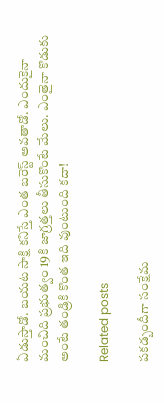ఏడుస్తాడో. బయట సాక్షి కనిస్తే ఎంత బరెస్ట్ అవతాడో. ఎందుకైనా మంచిది ప్రభుత్వం 19కి జాగ్రత్తలు తీసుకొంటే మేలు. ఎంతైనా కొడుకు అంటే తండ్రికి కొంత ఇది వుంటుంది కదా!

Related posts

పకడ్బందీగా సంక్షేమ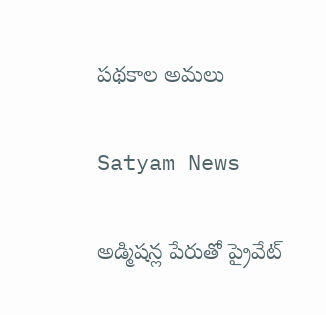పథకాల అమలు

Satyam News

అడ్మిషన్ల పేరుతో ప్రైవేట్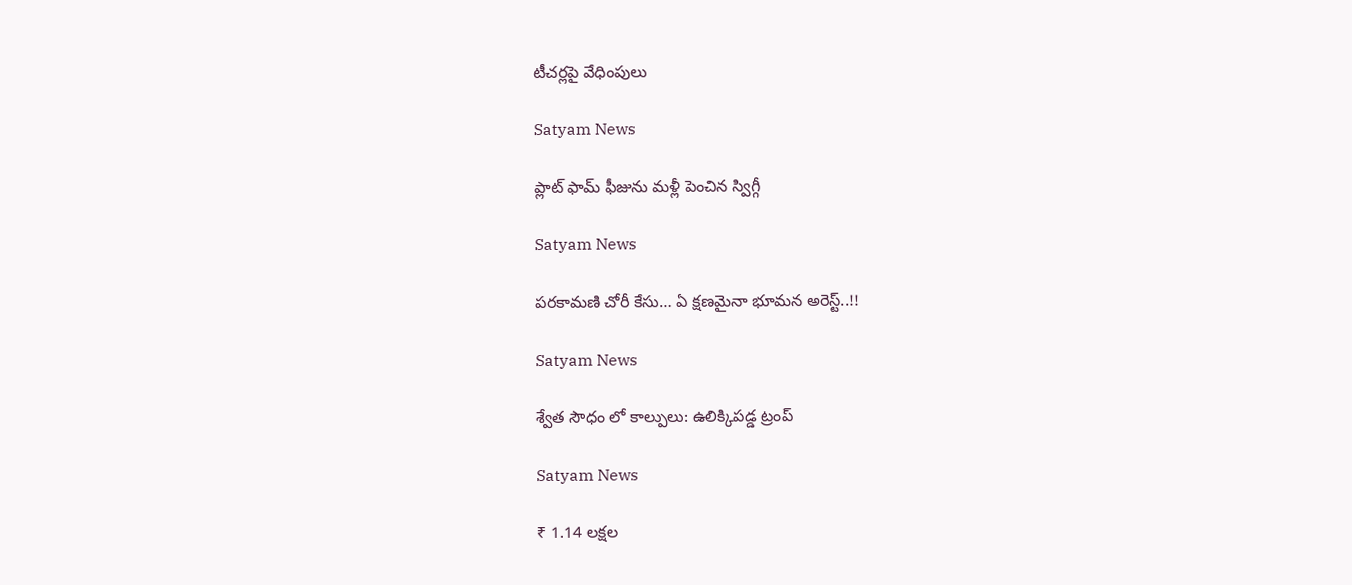టీచర్లపై వేధింపులు

Satyam News

ప్లాట్ ఫామ్ ఫీజును మళ్లీ పెంచిన స్విగ్గీ

Satyam News

పరకామణి చోరీ కేసు… ఏ క్షణమైనా భూమన అరెస్ట్‌..!!

Satyam News

శ్వేత సౌధం లో కాల్పులు: ఉలిక్కిపడ్డ ట్రంప్

Satyam News

₹ 1.14 లక్షల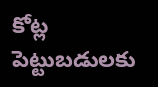కోట్ల పెట్టుబడులకు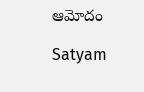ఆమోదం

Satyam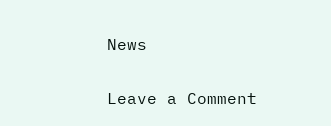News

Leave a Comment